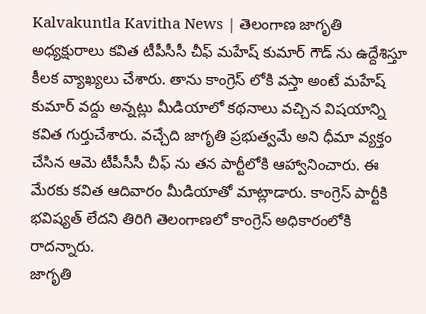Kalvakuntla Kavitha News | తెలంగాణ జాగృతి అధ్యక్షురాలు కవిత టీపీసీసీ చీఫ్ మహేష్ కుమార్ గౌడ్ ను ఉద్దేశిస్తూ కీలక వ్యాఖ్యలు చేశారు. తాను కాంగ్రెస్ లోకి వస్తా అంటే మహేష్ కుమార్ వద్దు అన్నట్లు మీడియాలో కథనాలు వచ్చిన విషయాన్ని కవిత గుర్తుచేశారు. వచ్చేది జాగృతి ప్రభుత్వమే అని ధీమా వ్యక్తం చేసిన ఆమె టీపీసీసీ చీఫ్ ను తన పార్టీలోకి ఆహ్వానించారు. ఈ మేరకు కవిత ఆదివారం మీడియాతో మాట్లాడారు. కాంగ్రెస్ పార్టీకి భవిష్యత్ లేదని తిరిగి తెలంగాణలో కాంగ్రెస్ అధికారంలోకి రాదన్నారు.
జాగృతి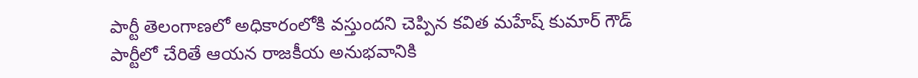పార్టీ తెలంగాణలో అధికారంలోకి వస్తుందని చెప్పిన కవిత మహేష్ కుమార్ గౌడ్ పార్టీలో చేరితే ఆయన రాజకీయ అనుభవానికి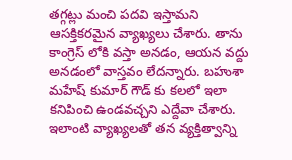తగ్గట్లు మంచి పదవి ఇస్తామని ఆసక్తికరమైన వ్యాఖ్యలు చేశారు. తాను కాంగ్రెస్ లోకి వస్తా అనడం, ఆయన వద్దు అనడంలో వాస్తవం లేదన్నారు. బహుశా మహేష్ కుమార్ గౌడ్ కు కలలో ఇలా కనిపించి ఉండవచ్చని ఎద్దేవా చేశారు. ఇలాంటి వ్యాఖ్యలతో తన వ్యక్తిత్వాన్ని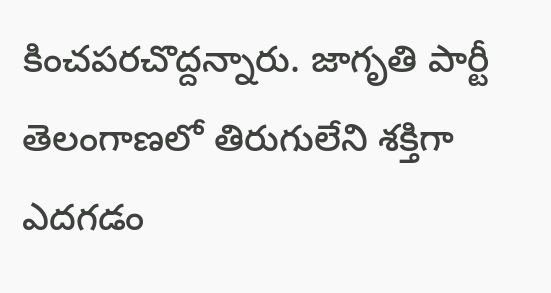కించపరచొద్దన్నారు. జాగృతి పార్టీ తెలంగాణలో తిరుగులేని శక్తిగా ఎదగడం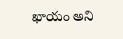ఖాయం అని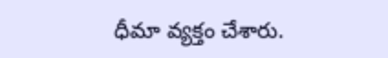ధీమా వ్యక్తం చేశారు.